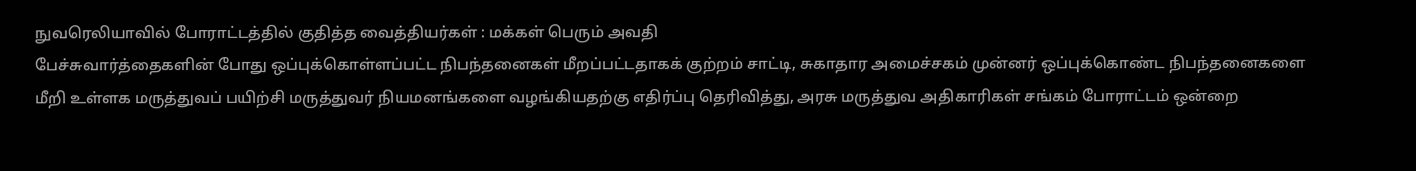நுவரெலியாவில் போராட்டத்தில் குதித்த வைத்தியர்கள் : மக்கள் பெரும் அவதி
பேச்சுவார்த்தைகளின் போது ஒப்புக்கொள்ளப்பட்ட நிபந்தனைகள் மீறப்பட்டதாகக் குற்றம் சாட்டி, சுகாதார அமைச்சகம் முன்னர் ஒப்புக்கொண்ட நிபந்தனைகளை மீறி உள்ளக மருத்துவப் பயிற்சி மருத்துவர் நியமனங்களை வழங்கியதற்கு எதிர்ப்பு தெரிவித்து, அரசு மருத்துவ அதிகாரிகள் சங்கம் போராட்டம் ஒன்றை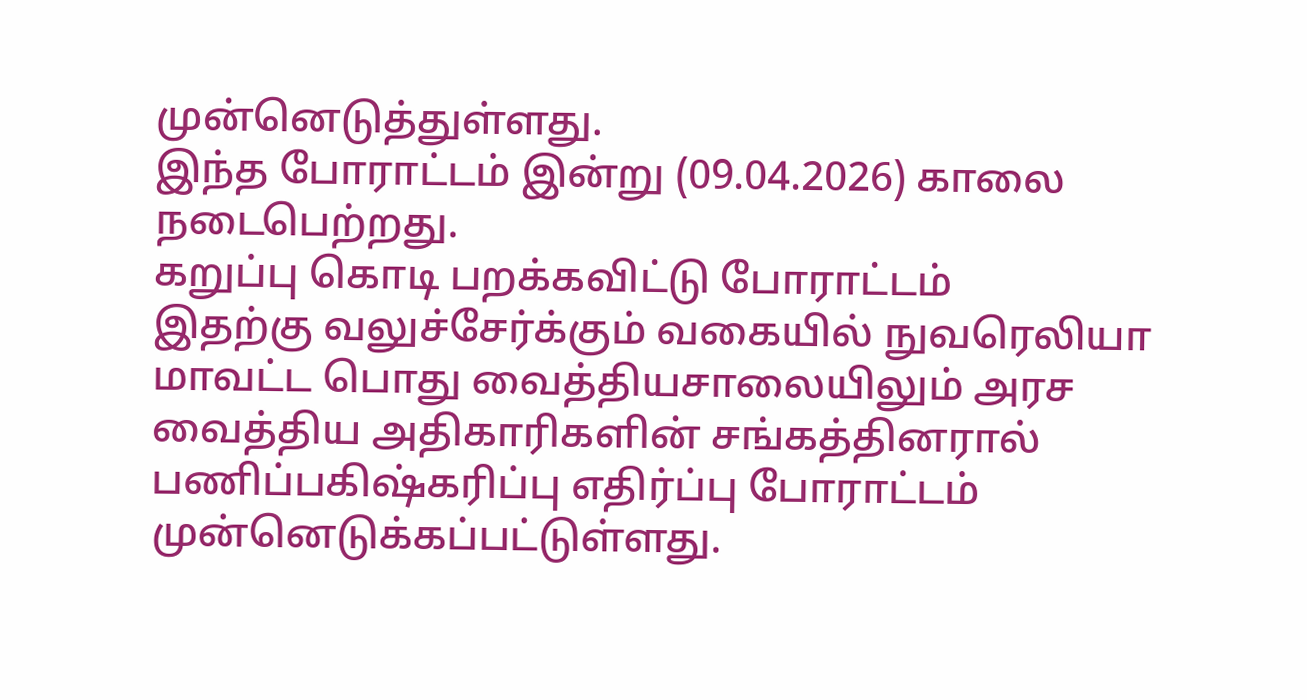முன்னெடுத்துள்ளது.
இந்த போராட்டம் இன்று (09.04.2026) காலை நடைபெற்றது.
கறுப்பு கொடி பறக்கவிட்டு போராட்டம்
இதற்கு வலுச்சேர்க்கும் வகையில் நுவரெலியா மாவட்ட பொது வைத்தியசாலையிலும் அரச வைத்திய அதிகாரிகளின் சங்கத்தினரால் பணிப்பகிஷ்கரிப்பு எதிர்ப்பு போராட்டம் முன்னெடுக்கப்பட்டுள்ளது.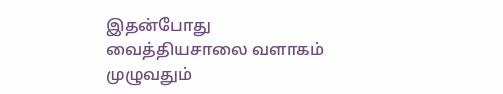இதன்போது வைத்தியசாலை வளாகம் முழுவதும்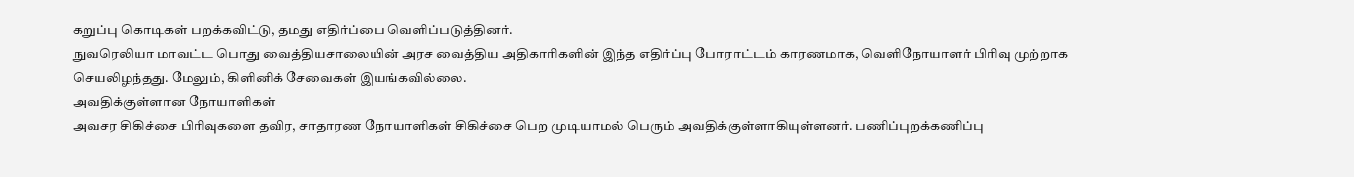கறுப்பு கொடிகள் பறக்கவிட்டு, தமது எதிர்ப்பை வெளிப்படுத்தினர்.
நுவரெலியா மாவட்ட பொது வைத்தியசாலையின் அரச வைத்திய அதிகாரிகளின் இந்த எதிர்ப்பு போராட்டம் காரணமாக, வெளிநோயாளர் பிரிவு முற்றாக செயலிழந்தது. மேலும், கிளினிக் சேவைகள் இயங்கவில்லை.
அவதிக்குள்ளான நோயாளிகள்
அவசர சிகிச்சை பிரிவுகளை தவிர, சாதாரண நோயாளிகள் சிகிச்சை பெற முடியாமல் பெரும் அவதிக்குள்ளாகியுள்ளனர். பணிப்புறக்கணிப்பு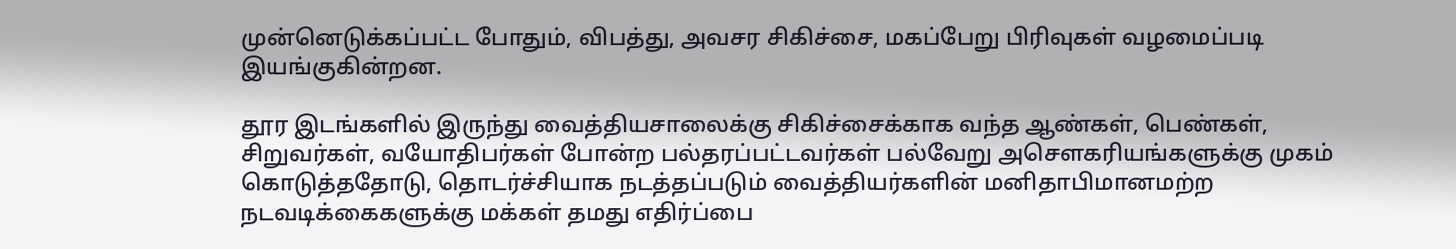முன்னெடுக்கப்பட்ட போதும், விபத்து, அவசர சிகிச்சை, மகப்பேறு பிரிவுகள் வழமைப்படி இயங்குகின்றன.

தூர இடங்களில் இருந்து வைத்தியசாலைக்கு சிகிச்சைக்காக வந்த ஆண்கள், பெண்கள், சிறுவர்கள், வயோதிபர்கள் போன்ற பல்தரப்பட்டவர்கள் பல்வேறு அசௌகரியங்களுக்கு முகம் கொடுத்ததோடு, தொடர்ச்சியாக நடத்தப்படும் வைத்தியர்களின் மனிதாபிமானமற்ற நடவடிக்கைகளுக்கு மக்கள் தமது எதிர்ப்பை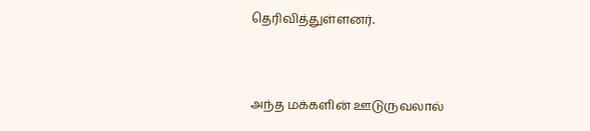தெரிவித்துள்ளனர்.


அந்த மக்களின் ஊடுருவலால்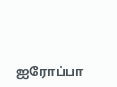ஐரோப்பா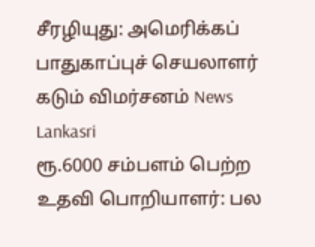சீரழியுது: அமெரிக்கப் பாதுகாப்புச் செயலாளர் கடும் விமர்சனம் News Lankasri
ரூ.6000 சம்பளம் பெற்ற உதவி பொறியாளர்: பல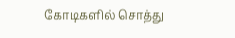கோடிகளில் சொத்து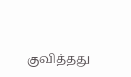குவித்தது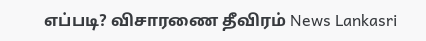எப்படி? விசாரணை தீவிரம் News Lankasri